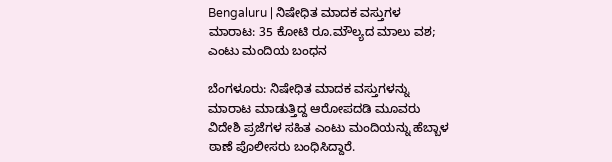Bengaluru | ನಿಷೇಧಿತ ಮಾದಕ ವಸ್ತುಗಳ ಮಾರಾಟ: 35 ಕೋಟಿ ರೂ.ಮೌಲ್ಯದ ಮಾಲು ವಶ; ಎಂಟು ಮಂದಿಯ ಬಂಧನ

ಬೆಂಗಳೂರು: ನಿಷೇಧಿತ ಮಾದಕ ವಸ್ತುಗಳನ್ನು ಮಾರಾಟ ಮಾಡುತ್ತಿದ್ದ ಆರೋಪದಡಿ ಮೂವರು ವಿದೇಶಿ ಪ್ರಜೆಗಳ ಸಹಿತ ಎಂಟು ಮಂದಿಯನ್ನು ಹೆಬ್ಬಾಳ ಠಾಣೆ ಪೊಲೀಸರು ಬಂಧಿಸಿದ್ದಾರೆ.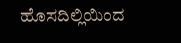ಹೊಸದಿಲ್ಲಿಯಿಂದ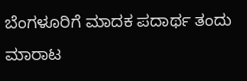ಬೆಂಗಳೂರಿಗೆ ಮಾದಕ ಪದಾರ್ಥ ತಂದು ಮಾರಾಟ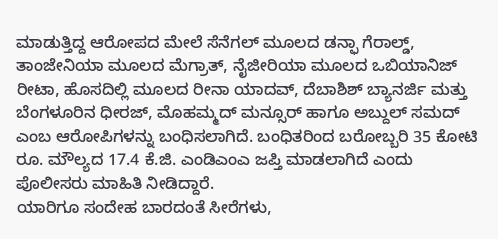ಮಾಡುತ್ತಿದ್ದ ಆರೋಪದ ಮೇಲೆ ಸೆನೆಗಲ್ ಮೂಲದ ಡನ್ಫಾ ಗೆರಾಲ್ಡ್, ತಾಂಜೇನಿಯಾ ಮೂಲದ ಮೆಗ್ರಾತ್, ನೈಜೀರಿಯಾ ಮೂಲದ ಒಬಿಯಾನಿಜ್ ರೀಟಾ, ಹೊಸದಿಲ್ಲಿ ಮೂಲದ ರೀನಾ ಯಾದವ್, ದೆಬಾಶಿಶ್ ಬ್ಯಾನರ್ಜಿ ಮತ್ತು ಬೆಂಗಳೂರಿನ ಧೀರಜ್, ಮೊಹಮ್ಮದ್ ಮನ್ಸೂರ್ ಹಾಗೂ ಅಬ್ದುಲ್ ಸಮದ್ ಎಂಬ ಆರೋಪಿಗಳನ್ನು ಬಂಧಿಸಲಾಗಿದೆ. ಬಂಧಿತರಿಂದ ಬರೋಬ್ಬರಿ 35 ಕೋಟಿ ರೂ. ಮೌಲ್ಯದ 17.4 ಕೆ.ಜಿ. ಎಂಡಿಎಂಎ ಜಪ್ತಿ ಮಾಡಲಾಗಿದೆ ಎಂದು ಪೊಲೀಸರು ಮಾಹಿತಿ ನೀಡಿದ್ದಾರೆ.
ಯಾರಿಗೂ ಸಂದೇಹ ಬಾರದಂತೆ ಸೀರೆಗಳು,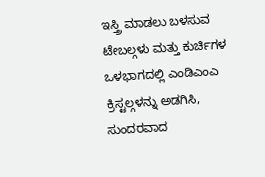ಇಸ್ತ್ರಿ ಮಾಡಲು ಬಳಸುವ ಟೇಬಲ್ಗಳು ಮತ್ತು ಕುರ್ಚಿಗಳ ಒಳಭಾಗದಲ್ಲಿ ಎಂಡಿಎಂಎ ಕ್ರಿಸ್ಟಲ್ಗಳನ್ನು ಅಡಗಿಸಿ, ಸುಂದರವಾದ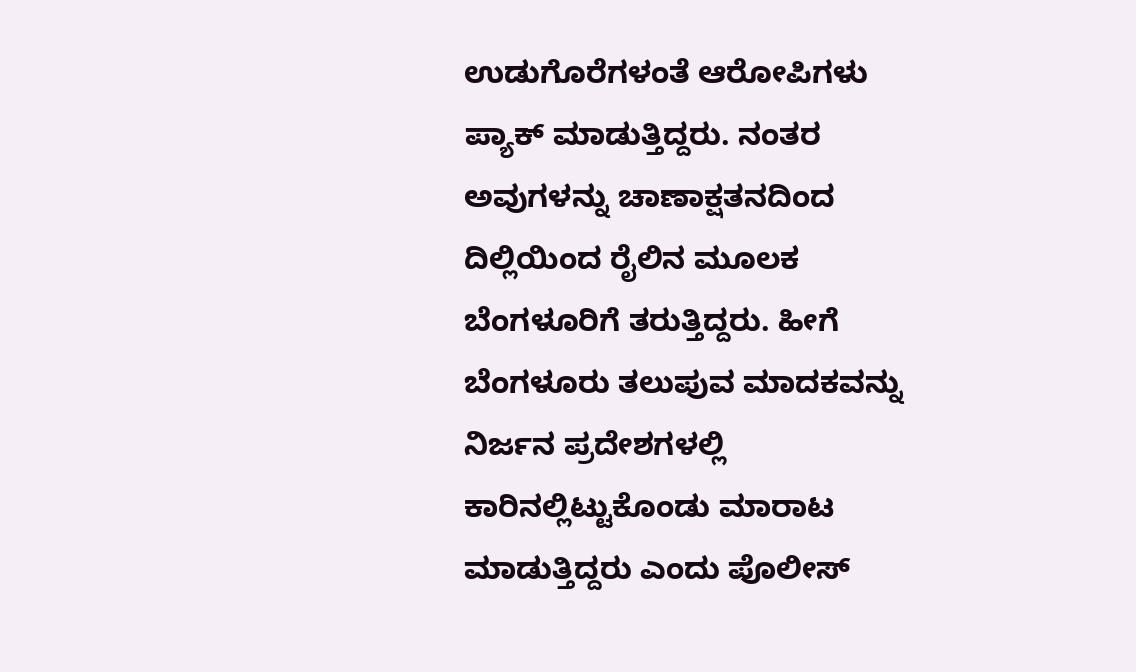ಉಡುಗೊರೆಗಳಂತೆ ಆರೋಪಿಗಳು ಪ್ಯಾಕ್ ಮಾಡುತ್ತಿದ್ದರು. ನಂತರ ಅವುಗಳನ್ನು ಚಾಣಾಕ್ಷತನದಿಂದ ದಿಲ್ಲಿಯಿಂದ ರೈಲಿನ ಮೂಲಕ ಬೆಂಗಳೂರಿಗೆ ತರುತ್ತಿದ್ದರು. ಹೀಗೆ ಬೆಂಗಳೂರು ತಲುಪುವ ಮಾದಕವನ್ನು ನಿರ್ಜನ ಪ್ರದೇಶಗಳಲ್ಲಿ ಕಾರಿನಲ್ಲಿಟ್ಟುಕೊಂಡು ಮಾರಾಟ ಮಾಡುತ್ತಿದ್ದರು ಎಂದು ಪೊಲೀಸ್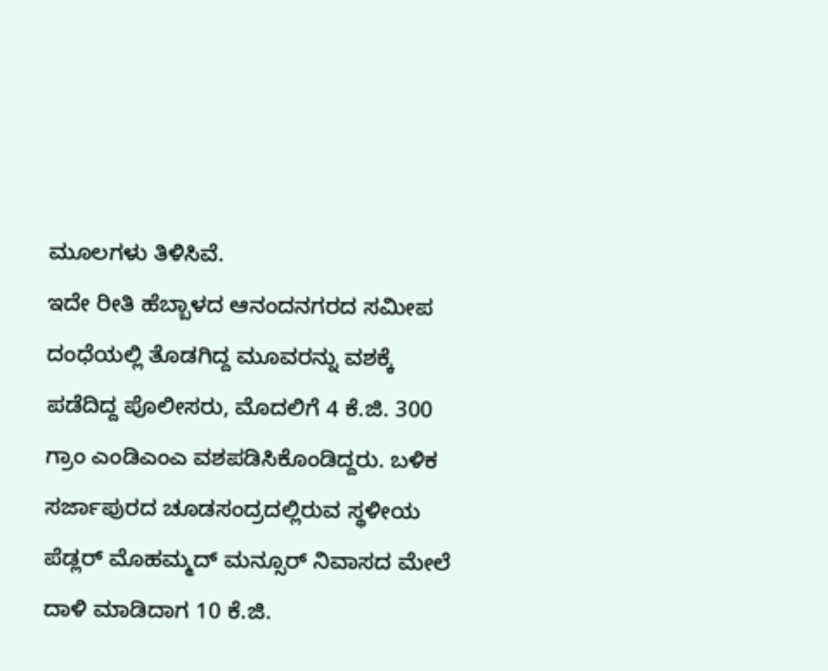ಮೂಲಗಳು ತಿಳಿಸಿವೆ.
ಇದೇ ರೀತಿ ಹೆಬ್ಬಾಳದ ಆನಂದನಗರದ ಸಮೀಪ ದಂಧೆಯಲ್ಲಿ ತೊಡಗಿದ್ದ ಮೂವರನ್ನು ವಶಕ್ಕೆ ಪಡೆದಿದ್ದ ಪೊಲೀಸರು, ಮೊದಲಿಗೆ 4 ಕೆ.ಜಿ. 300 ಗ್ರಾಂ ಎಂಡಿಎಂಎ ವಶಪಡಿಸಿಕೊಂಡಿದ್ದರು. ಬಳಿಕ ಸರ್ಜಾಪುರದ ಚೂಡಸಂದ್ರದಲ್ಲಿರುವ ಸ್ಥಳೀಯ ಪೆಡ್ಲರ್ ಮೊಹಮ್ಮದ್ ಮನ್ಸೂರ್ ನಿವಾಸದ ಮೇಲೆ ದಾಳಿ ಮಾಡಿದಾಗ 10 ಕೆ.ಜಿ.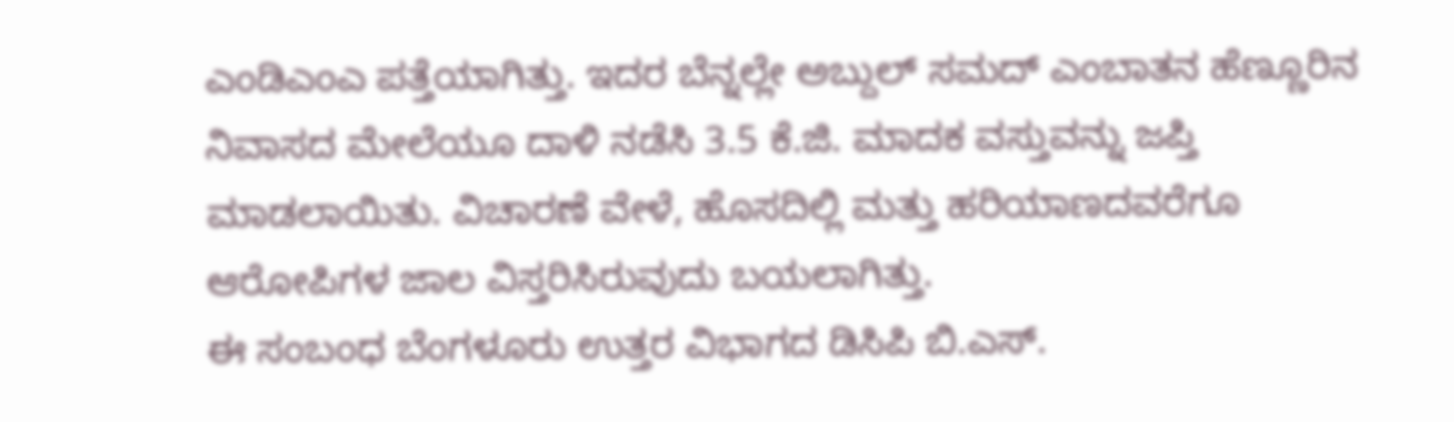ಎಂಡಿಎಂಎ ಪತ್ತೆಯಾಗಿತ್ತು. ಇದರ ಬೆನ್ನಲ್ಲೇ ಅಬ್ದುಲ್ ಸಮದ್ ಎಂಬಾತನ ಹೆಣ್ಣೂರಿನ ನಿವಾಸದ ಮೇಲೆಯೂ ದಾಳಿ ನಡೆಸಿ 3.5 ಕೆ.ಜಿ. ಮಾದಕ ವಸ್ತುವನ್ನು ಜಪ್ತಿ ಮಾಡಲಾಯಿತು. ವಿಚಾರಣೆ ವೇಳೆ, ಹೊಸದಿಲ್ಲಿ ಮತ್ತು ಹರಿಯಾಣದವರೆಗೂ ಆರೋಪಿಗಳ ಜಾಲ ವಿಸ್ತರಿಸಿರುವುದು ಬಯಲಾಗಿತ್ತು.
ಈ ಸಂಬಂಧ ಬೆಂಗಳೂರು ಉತ್ತರ ವಿಭಾಗದ ಡಿಸಿಪಿ ಬಿ.ಎಸ್.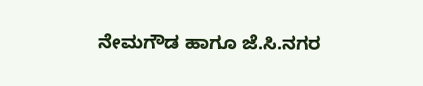ನೇಮಗೌಡ ಹಾಗೂ ಜೆ.ಸಿ.ನಗರ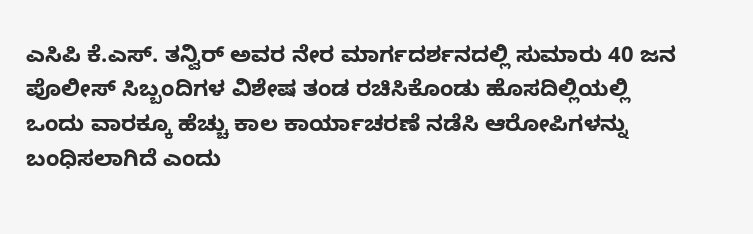ಎಸಿಪಿ ಕೆ.ಎಸ್. ತನ್ವಿರ್ ಅವರ ನೇರ ಮಾರ್ಗದರ್ಶನದಲ್ಲಿ ಸುಮಾರು 40 ಜನ ಪೊಲೀಸ್ ಸಿಬ್ಬಂದಿಗಳ ವಿಶೇಷ ತಂಡ ರಚಿಸಿಕೊಂಡು ಹೊಸದಿಲ್ಲಿಯಲ್ಲಿ ಒಂದು ವಾರಕ್ಕೂ ಹೆಚ್ಚು ಕಾಲ ಕಾರ್ಯಾಚರಣೆ ನಡೆಸಿ ಆರೋಪಿಗಳನ್ನು ಬಂಧಿಸಲಾಗಿದೆ ಎಂದು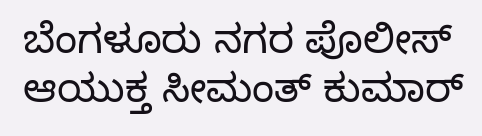ಬೆಂಗಳೂರು ನಗರ ಪೊಲೀಸ್ ಆಯುಕ್ತ ಸೀಮಂತ್ ಕುಮಾರ್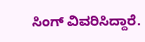ಸಿಂಗ್ ವಿವರಿಸಿದ್ದಾರೆ.